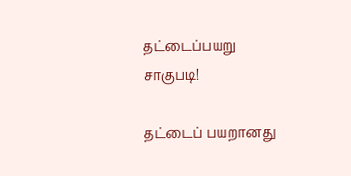தட்டைப்பயறு சாகுபடி!

தட்டைப் பயறானது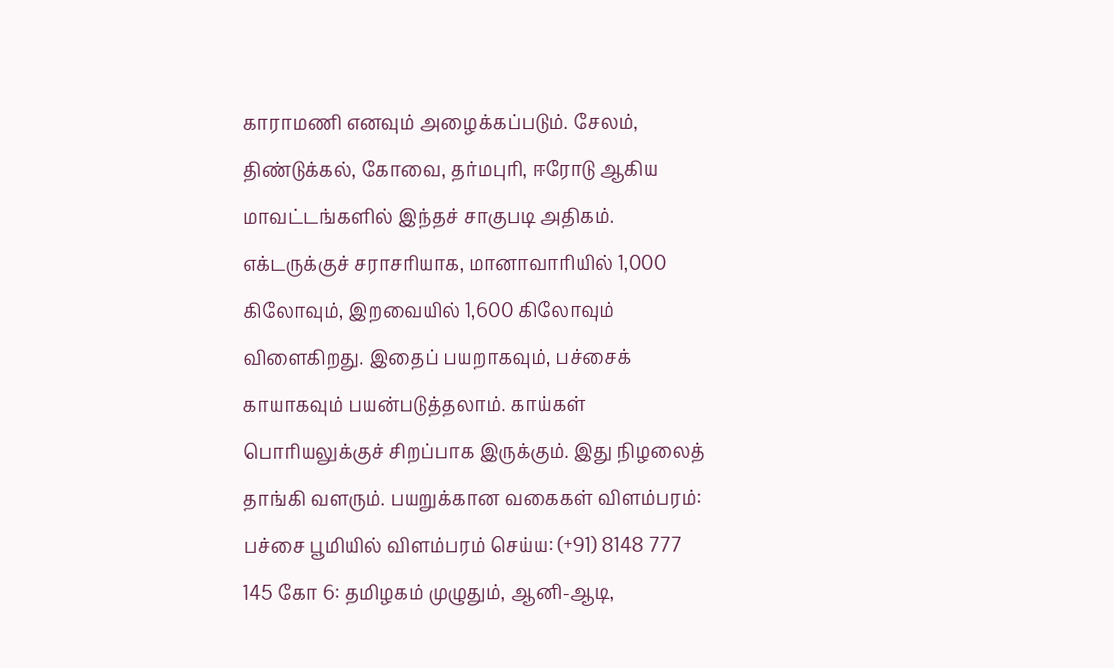காராமணி எனவும் அழைக்கப்படும். சேலம், திண்டுக்கல், கோவை, தர்மபுரி, ஈரோடு ஆகிய மாவட்டங்களில் இந்தச் சாகுபடி அதிகம். எக்டருக்குச் சராசரியாக, மானாவாரியில் 1,000 கிலோவும், இறவையில் 1,600 கிலோவும் விளைகிறது. இதைப் பயறாகவும், பச்சைக் காயாகவும் பயன்படுத்தலாம். காய்கள் பொரியலுக்குச் சிறப்பாக இருக்கும். இது நிழலைத் தாங்கி வளரும். பயறுக்கான வகைகள் விளம்பரம்: பச்சை பூமியில் விளம்பரம் செய்ய: (+91) 8148 777 145 கோ 6: தமிழகம் முழுதும், ஆனி-ஆடி,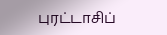புரட்டாசிப்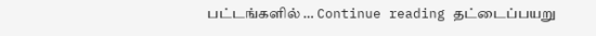பட்டங்களில் … Continue reading தட்டைப்பயறு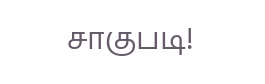சாகுபடி!